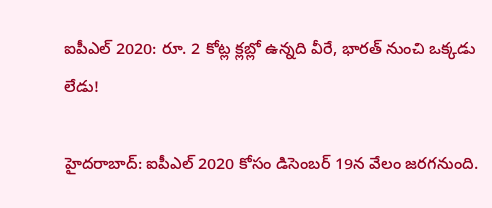ఐపీఎల్ 2020: రూ. 2 కోట్ల క్లబ్లో ఉన్నది వీరే, భారత్ నుంచి ఒక్కడు లేడు!

హైదరాబాద్: ఐపీఎల్ 2020 కోసం డిసెంబర్ 19న వేలం జరగనుంది.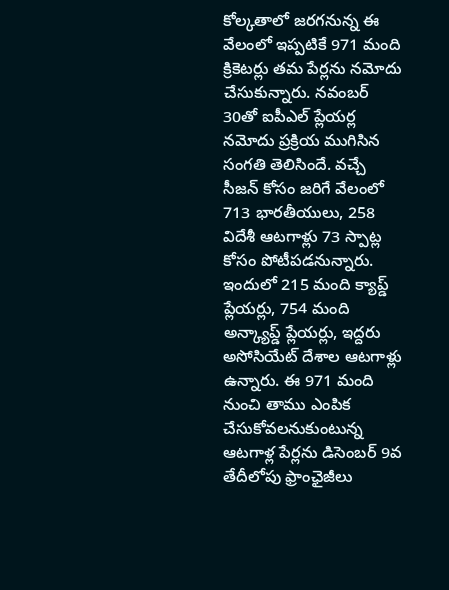కోల్కతాలో జరగనున్న ఈ వేలంలో ఇప్పటికే 971 మంది క్రికెటర్లు తమ పేర్లను నమోదు చేసుకున్నారు. నవంబర్ 30తో ఐపీఎల్ ప్లేయర్ల నమోదు ప్రక్రియ ముగిసిన సంగతి తెలిసిందే. వచ్చే సీజన్ కోసం జరిగే వేలంలో 713 భారతీయులు, 258 విదేశీ ఆటగాళ్లు 73 స్పాట్ల కోసం పోటీపడనున్నారు.
ఇందులో 215 మంది క్యాప్డ్ ప్లేయర్లు, 754 మంది అన్క్యాప్డ్ ప్లేయర్లు, ఇద్దరు అసోసియేట్ దేశాల ఆటగాళ్లు ఉన్నారు. ఈ 971 మంది నుంచి తాము ఎంపిక చేసుకోవలనుకుంటున్న ఆటగాళ్ల పేర్లను డిసెంబర్ 9వ తేదీలోపు ఫ్రాంఛైజీలు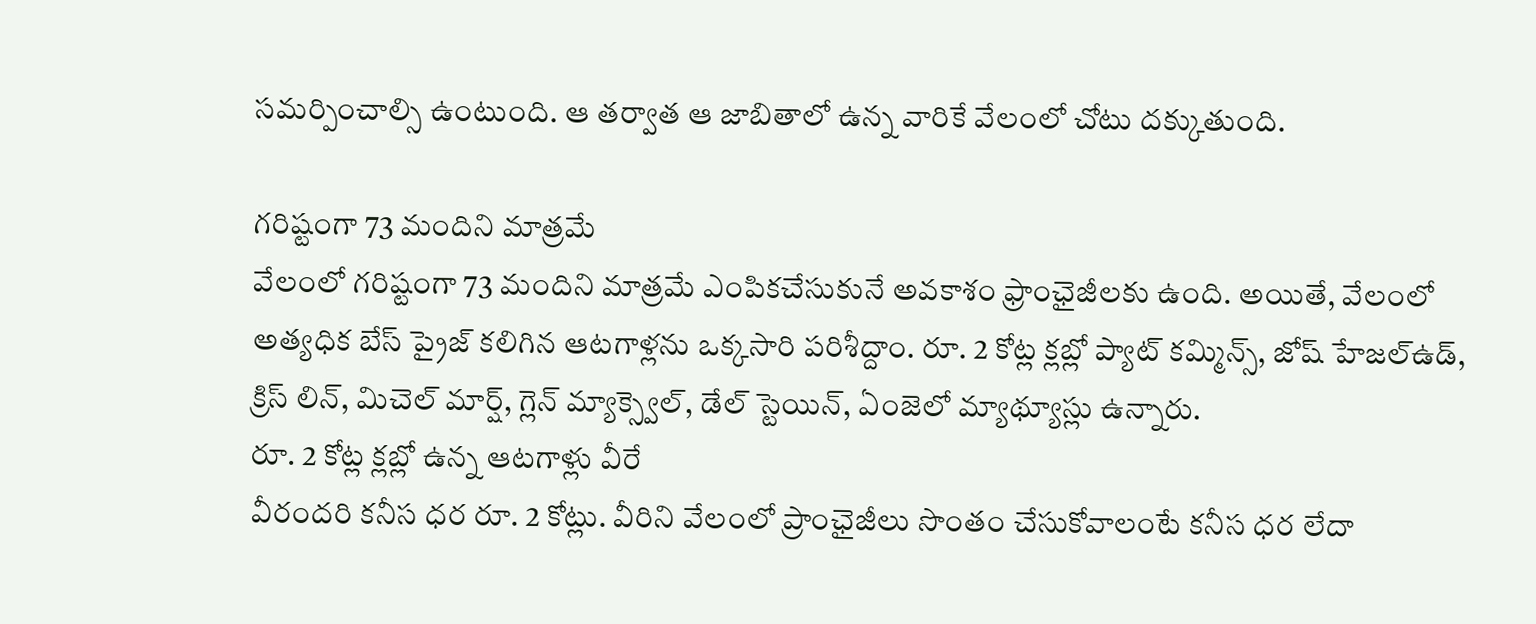సమర్పించాల్సి ఉంటుంది. ఆ తర్వాత ఆ జాబితాలో ఉన్న వారికే వేలంలో చోటు దక్కుతుంది.

గరిష్టంగా 73 మందిని మాత్రమే
వేలంలో గరిష్టంగా 73 మందిని మాత్రమే ఎంపికచేసుకునే అవకాశం ఫ్రాంఛైజీలకు ఉంది. అయితే, వేలంలో అత్యధిక బేస్ ప్రైజ్ కలిగిన ఆటగాళ్లను ఒక్కసారి పరిశీద్దాం. రూ. 2 కోట్ల క్లబ్లో ప్యాట్ కమ్మిన్స్, జోష్ హేజల్ఉడ్, క్రిస్ లిన్, మిచెల్ మార్ష్, గ్లెన్ మ్యాక్స్వెల్, డేల్ స్టెయిన్, ఏంజెలో మ్యాథ్యూస్లు ఉన్నారు.
రూ. 2 కోట్ల క్లబ్లో ఉన్న ఆటగాళ్లు వీరే
వీరందరి కనీస ధర రూ. 2 కోట్లు. వీరిని వేలంలో ప్రాంఛైజీలు సొంతం చేసుకోవాలంటే కనీస ధర లేదా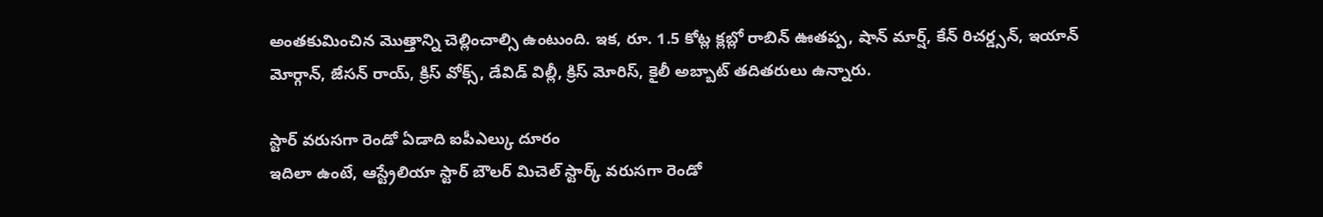అంతకుమించిన మొత్తాన్ని చెల్లించాల్సి ఉంటుంది. ఇక, రూ. 1.5 కోట్ల క్లబ్లో రాబిన్ ఊతప్ప, షాన్ మార్ష్, కేన్ రిచర్డ్సన్, ఇయాన్ మోర్గాన్, జేసన్ రాయ్, క్రిస్ వోక్స్, డేవిడ్ విల్లీ, క్రిస్ మోరిస్, కైలీ అబ్బాట్ తదితరులు ఉన్నారు.

స్టార్ వరుసగా రెండో ఏడాది ఐపీఎల్కు దూరం
ఇదిలా ఉంటే, ఆస్ట్రేలియా స్టార్ బౌలర్ మిచెల్ స్టార్క్ వరుసగా రెండో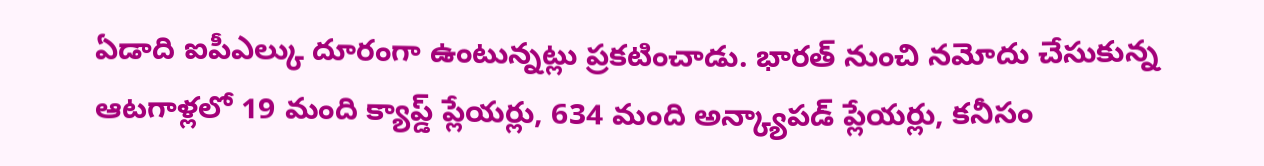ఏడాది ఐపీఎల్కు దూరంగా ఉంటున్నట్లు ప్రకటించాడు. భారత్ నుంచి నమోదు చేసుకున్న ఆటగాళ్లలో 19 మంది క్యాప్డ్ ప్లేయర్లు, 634 మంది అన్క్యాపడ్ ప్లేయర్లు, కనీసం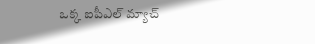ఒక్క ఐపీఎల్ మ్యాచ్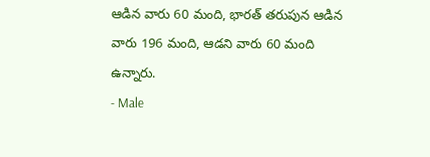ఆడిన వారు 60 మంది, భారత్ తరుపున ఆడిన వారు 196 మంది, ఆడని వారు 60 మంది ఉన్నారు.
- Male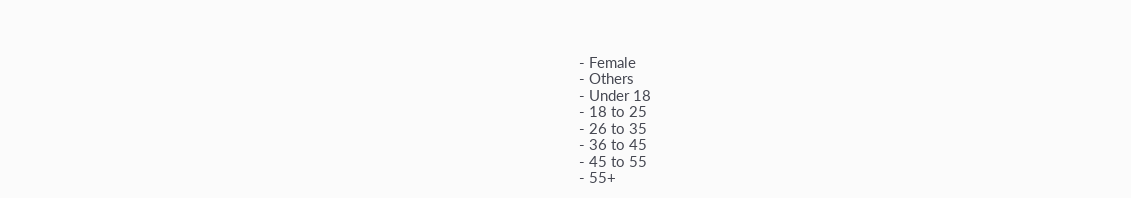- Female
- Others
- Under 18
- 18 to 25
- 26 to 35
- 36 to 45
- 45 to 55
- 55+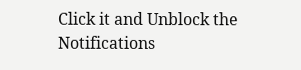Click it and Unblock the Notifications